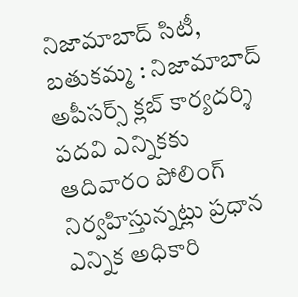నిజామాబాద్ సిటీ, బతుకమ్మ : నిజామాబాద్ అపీసర్స్ క్లబ్ కార్యదర్శి పదవి ఎన్నికకు ఆదివారం పోలింగ్ నిర్వహిస్తున్నట్లు ప్రధాన ఎన్నిక అధికారి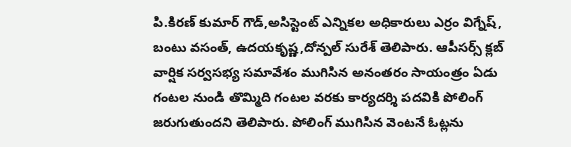పి.కిరణ్ కుమార్ గౌడ్,అసిస్టెంట్ ఎన్నికల అధికారులు ఎర్రం విగ్నేష్, బంటు వసంత్, ఉదయకృష్ణ,దోన్పల్ సురేశ్ తెలిపారు. ఆపీసర్స్ క్లబ్ వార్షిక సర్వసభ్య సమావేశం ముగిసిన అనంతరం సాయంత్రం ఏడు గంటల నుండి తొమ్మిది గంటల వరకు కార్యదర్శి పదవికి పోలింగ్ జరుగుతుందని తెలిపారు. పోలింగ్ ముగిసిన వెంటనే ఓట్లను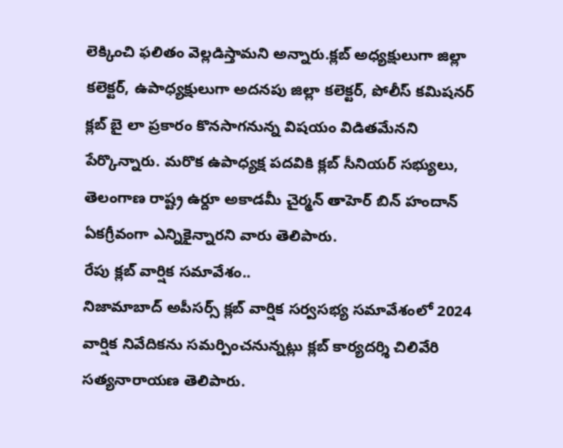లెక్కించి ఫలితం వెల్లడిస్తామని అన్నారు.క్లబ్ అధ్యక్షులుగా జిల్లా కలెక్టర్, ఉపాధ్యక్షులుగా అదనపు జిల్లా కలెక్టర్, పోలీస్ కమిషనర్ క్లబ్ బై లా ప్రకారం కొనసాగనున్న విషయం విడితమేనని పేర్కొన్నారు. మరొక ఉపాధ్యక్ష పదవికి క్లబ్ సీనియర్ సభ్యులు, తెలంగాణ రాష్ట్ర ఉర్దూ అకాడమీ చైర్మన్ తాహెర్ బిన్ హందాన్ ఏకగ్రీవంగా ఎన్నికైన్నారని వారు తెలిపారు.
రేపు క్లబ్ వార్షిక సమావేశం..
నిజామాబాద్ అపీసర్స్ క్లబ్ వార్షిక సర్వసభ్య సమావేశంలో 2024 వార్షిక నివేదికను సమర్పించనున్నట్లు క్లబ్ కార్యదర్శి చిలివేరి సత్యనారాయణ తెలిపారు.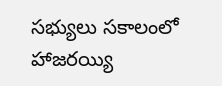సభ్యులు సకాలంలో హాజరయ్యి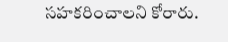సహకరించాలని కోరారు.